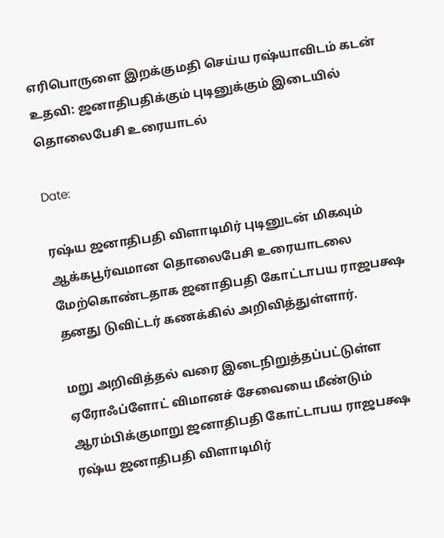எரிபொருளை இறக்குமதி செய்ய ரஷ்யாவிடம் கடன் உதவி: ஜனாதிபதிக்கும் புடினுக்கும் இடையில் தொலைபேசி உரையாடல்

Date:

ரஷ்ய ஜனாதிபதி விளாடிமிர் புடினுடன் மிகவும் ஆக்கபூர்வமான தொலைபேசி உரையாடலை மேற்கொண்டதாக ஜனாதிபதி கோட்டாபய ராஜபக்ஷ தனது டுவிட்டர் கணக்கில் அறிவித்துள்ளார்.

மறு அறிவித்தல் வரை இடைநிறுத்தப்பட்டுள்ள ஏரோஃப்ளோட் விமானச் சேவையை மீண்டும் ஆரம்பிக்குமாறு ஜனாதிபதி கோட்டாபய ராஜபக்ஷ ரஷ்ய ஜனாதிபதி விளாடிமிர்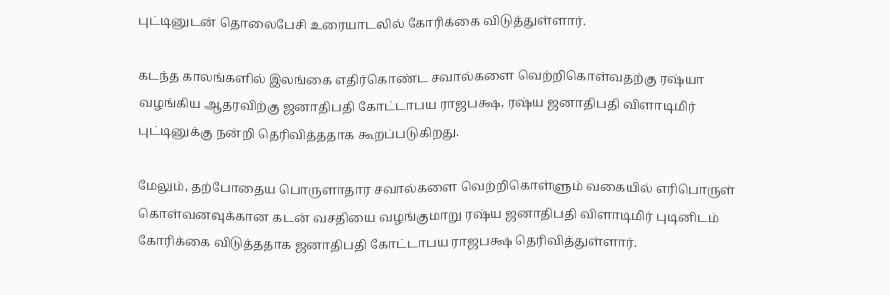புட்டினுடன் தொலைபேசி உரையாடலில் கோரிக்கை விடுத்துள்ளார்.

கடந்த காலங்களில் இலங்கை எதிர்கொண்ட சவால்களை வெற்றிகொள்வதற்கு ரஷ்யா வழங்கிய ஆதரவிற்கு ஜனாதிபதி கோட்டாபய ராஜபக்ஷ, ரஷ்ய ஜனாதிபதி விளாடிமிர் புட்டினுக்கு நன்றி தெரிவித்ததாக கூறப்படுகிறது.

மேலும், தற்போதைய பொருளாதார சவால்களை வெற்றிகொள்ளும் வகையில் எரிபொருள் கொள்வனவுக்கான கடன் வசதியை வழங்குமாறு ரஷ்ய ஜனாதிபதி விளாடிமிர் புடினிடம் கோரிக்கை விடுத்ததாக ஜனாதிபதி கோட்டாபய ராஜபக்ஷ தெரிவித்துள்ளார்.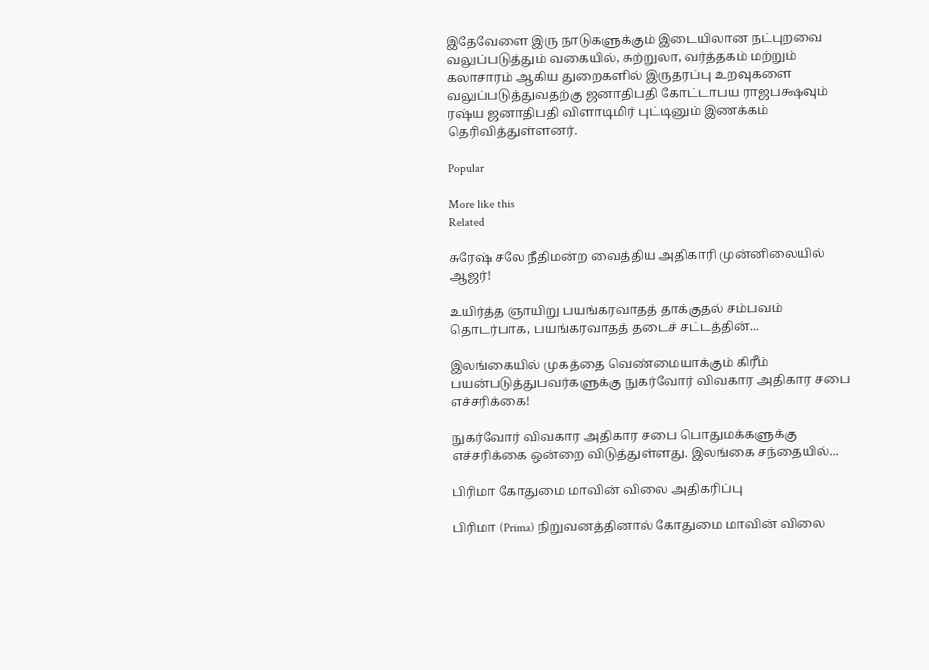இதேவேளை இரு நாடுகளுக்கும் இடையிலான நட்புறவை வலுப்படுத்தும் வகையில், சுற்றுலா, வர்த்தகம் மற்றும் கலாசாரம் ஆகிய துறைகளில் இருதரப்பு உறவுகளை வலுப்படுத்துவதற்கு ஜனாதிபதி கோட்டாபய ராஜபக்ஷவும் ரஷ்ய ஜனாதிபதி விளாடிமிர் புட்டினும் இணக்கம் தெரிவித்துள்ளனர்.

Popular

More like this
Related

சுரேஷ் சலே நீதிமன்ற வைத்திய அதிகாரி முன்னிலையில் ஆஜர்!

உயிர்த்த ஞாயிறு பயங்கரவாதத் தாக்குதல் சம்பவம் தொடர்பாக, பயங்கரவாதத் தடைச் சட்டத்தின்...

இலங்கையில் முகத்தை வெண்மையாக்கும் கிரீம் பயன்படுத்துபவர்களுக்கு நுகர்வோர் விவகார அதிகார சபை எச்சரிக்கை!

நுகர்வோர் விவகார அதிகார சபை பொதுமக்களுக்கு எச்சரிக்கை ஒன்றை விடுத்துள்ளது. இலங்கை சந்தையில்...

பிரிமா கோதுமை மாவின் விலை அதிகரிப்பு

பிரிமா (Prima) நிறுவனத்தினால் கோதுமை மாவின் விலை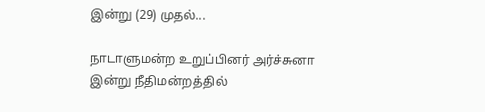இன்று (29) முதல்...

நாடாளுமன்ற உறுப்பினர் அர்ச்சுனா இன்று நீதிமன்றத்தில்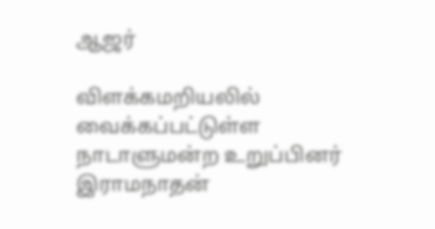ஆஜர்

விளக்கமறியலில் வைக்கப்பட்டுள்ள நாடாளுமன்ற உறுப்பினர் இராமநாதன்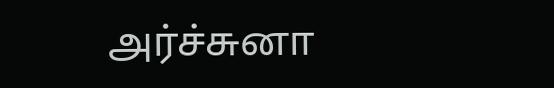அர்ச்சுனா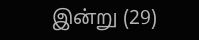இன்று (29)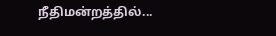நீதிமன்றத்தில்...